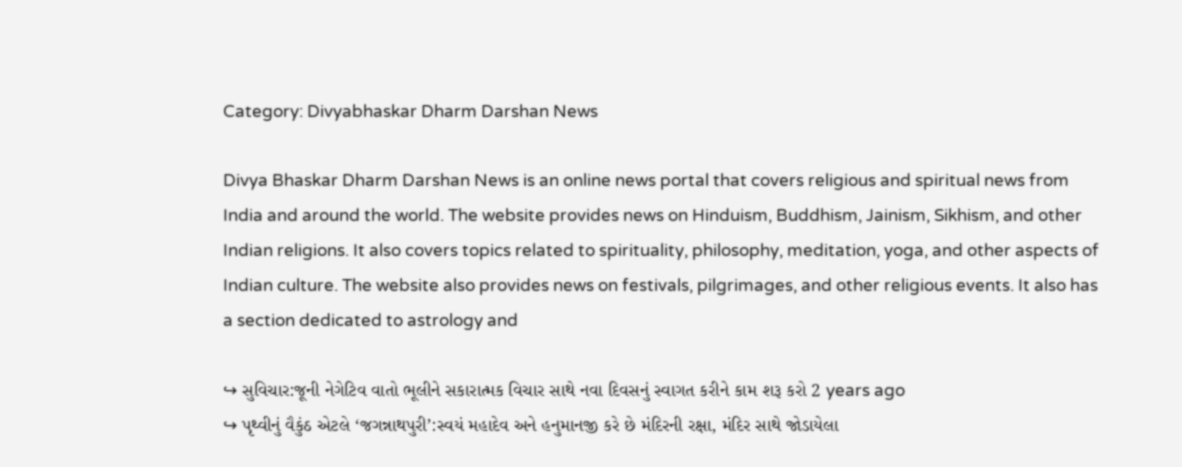Category: Divyabhaskar Dharm Darshan News

Divya Bhaskar Dharm Darshan News is an online news portal that covers religious and spiritual news from India and around the world. The website provides news on Hinduism, Buddhism, Jainism, Sikhism, and other Indian religions. It also covers topics related to spirituality, philosophy, meditation, yoga, and other aspects of Indian culture. The website also provides news on festivals, pilgrimages, and other religious events. It also has a section dedicated to astrology and

↪ સુવિચાર:જૂની નેગેટિવ વાતો ભૂલીને સકારાત્મક વિચાર સાથે નવા દિવસનું સ્વાગત કરીને કામ શરૂ કરો 2 years ago
↪ પૃથ્વીનું વૈકુંઠ એટલે ‘જગન્નાથપુરી’:સ્વયં મહાદેવ અને હનુમાનજી કરે છે મંદિરની રક્ષા, મંદિર સાથે જોડાયેલા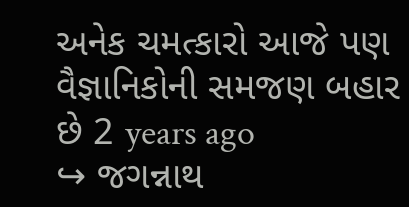અનેક ચમત્કારો આજે પણ વૈજ્ઞાનિકોની સમજણ બહાર છે 2 years ago
↪ જગન્નાથ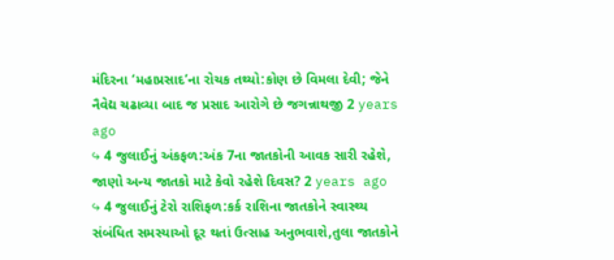મંદિરના ‘મહાપ્રસાદ’ના રોચક તથ્યો:કોણ છે વિમલા દેવી; જેને નૈવેદ્ય ચઢાવ્યા બાદ જ પ્રસાદ આરોગે છે જગન્નાથજી 2 years ago
↪ 4 જુલાઈનું અંકફળ:અંક 7ના જાતકોની આવક સારી રહેશે, જાણો અન્ય જાતકો માટે કેવો રહેશે દિવસ? 2 years ago
↪ 4 જુલાઈનું ટેરો રાશિફળ:કર્ક રાશિના જાતકોને સ્વાસ્થ્ય સંબંધિત સમસ્યાઓ દૂર થતાં ઉત્સાહ અનુભવાશે,તુલા જાતકોને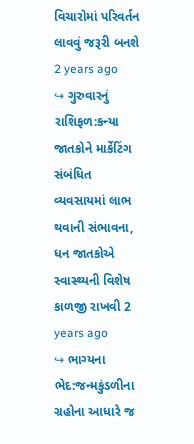વિચારોમાં પરિવર્તન લાવવું જરૂરી બનશે 2 years ago
↪ ગુરુવારનું રાશિફળ:કન્યા જાતકોને માર્કેટિંગ સંબંધિત વ્યવસાયમાં લાભ થવાની સંભાવના, ધન જાતકોએ સ્વાસ્થ્યની વિશેષ કાળજી રાખવી 2 years ago
↪ ભાગ્યના ભેદ:જન્મકુંડળીના ગ્રહોના આધારે જ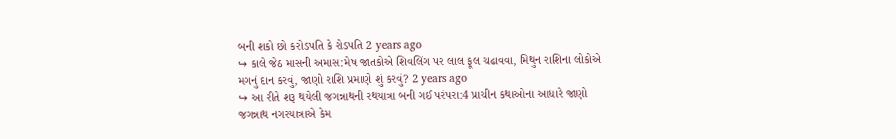બની શકો છો કરોડપતિ કે રોડપતિ 2 years ago
↪ કાલે જેઠ માસની અમાસ:મેષ જાતકોએ શિવલિંગ પર લાલ ફૂલ ચઢાવવા, મિથુન રાશિના લોકોએ મગનું દાન કરવું, જાણો રાશિ પ્રમાણે શું કરવું? 2 years ago
↪ આ રીતે શરૂ થયેલી જગન્નાથની રથયાત્રા બની ગઈ પરંપરા:4 પ્રાચીન કથાઓના આધારે જાણો જગન્નાથ નગરયાત્રાએ કેમ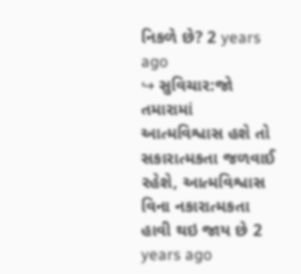નિકળે છે? 2 years ago
↪ સુવિચાર:જો તમારામાં આત્મવિશ્વાસ હશે તો સકારાત્મકતા જળવાઈ રહેશે, આત્મવિશ્વાસ વિના નકારાત્મકતા હાવી થઇ જાય છે 2 years ago